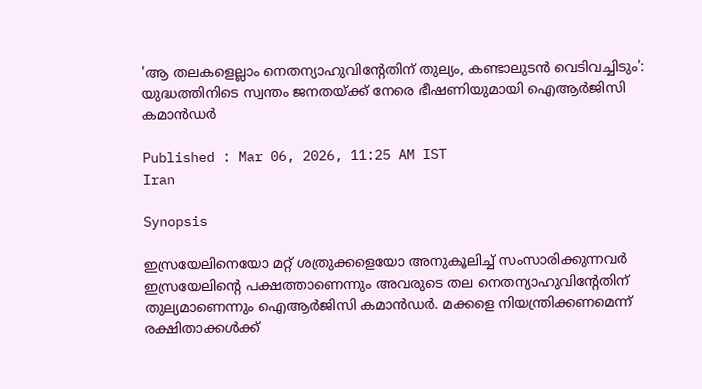'ആ തലകളെല്ലാം നെതന്യാഹുവിന്‍റേതിന് തുല്യം, കണ്ടാലുടൻ വെടിവച്ചിടും': യുദ്ധത്തിനിടെ സ്വന്തം ജനതയ്ക്ക് നേരെ ഭീഷണിയുമായി ഐആർജിസി കമാൻഡർ

Published : Mar 06, 2026, 11:25 AM IST
Iran

Synopsis

ഇസ്രയേലിനെയോ മറ്റ് ശത്രുക്കളെയോ അനുകൂലിച്ച് സംസാരിക്കുന്നവർ ഇസ്രയേലിന്‍റെ പക്ഷത്താണെന്നും അവരുടെ തല നെതന്യാഹുവിന്‍റേതിന് തുല്യമാണെന്നും ഐആർജിസി കമാൻഡർ. മക്കളെ നിയന്ത്രിക്കണമെന്ന് രക്ഷിതാക്കൾക്ക്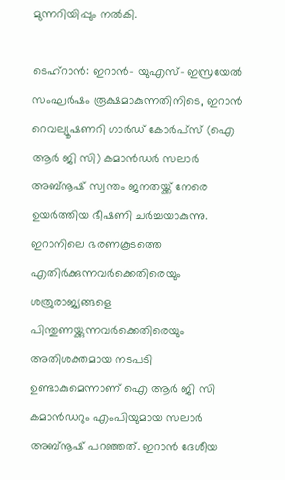മുന്നറിയിപ്പും നൽകി.

ടെഹ്റാൻ: ഇറാൻ- യുഎസ്- ഇസ്രയേൽ സംഘർഷം രൂക്ഷമാകുന്നതിനിടെ, ഇറാൻ റെവല്യൂഷണറി ഗാർഡ് കോർപ്സ് (ഐ ആർ ജി സി) കമാൻഡർ സലാർ അബ്നൂഷ് സ്വന്തം ജനതയ്ക്ക് നേരെ ഉയർത്തിയ ഭീഷണി ചർച്ചയാകുന്നു. ഇറാനിലെ ഭരണകൂടത്തെ എതിർക്കുന്നവർക്കെതിരെയും ശത്രുരാജ്യങ്ങളെ പിന്തുണയ്ക്കുന്നവർക്കെതിരെയും അതിശക്തമായ നടപടി ഉണ്ടാകുമെന്നാണ് ഐ ആർ ജി സി കമാൻഡറും എംപിയുമായ സലാർ അബ്നൂഷ് പറഞ്ഞത്. ഇറാൻ ദേശീയ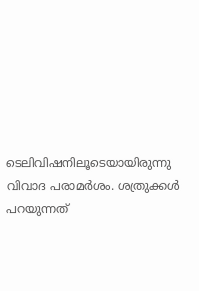ടെലിവിഷനിലൂടെയായിരുന്നു വിവാദ പരാമർശം. ശത്രുക്കൾ പറയുന്നത്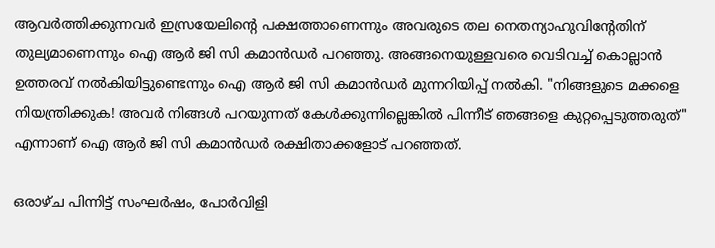ആവർത്തിക്കുന്നവർ ഇസ്രയേലിന്‍റെ പക്ഷത്താണെന്നും അവരുടെ തല നെതന്യാഹുവിന്‍റേതിന് തുല്യമാണെന്നും ഐ ആർ ജി സി കമാൻഡർ പറഞ്ഞു. അങ്ങനെയുള്ളവരെ വെടിവച്ച് കൊല്ലാൻ ഉത്തരവ് നൽകിയിട്ടുണ്ടെന്നും ഐ ആർ ജി സി കമാൻഡർ മുന്നറിയിപ്പ് നൽകി. "നിങ്ങളുടെ മക്കളെ നിയന്ത്രിക്കുക! അവർ നിങ്ങൾ പറയുന്നത് കേൾക്കുന്നില്ലെങ്കിൽ പിന്നീട് ഞങ്ങളെ കുറ്റപ്പെടുത്തരുത്" എന്നാണ് ഐ ആർ ജി സി കമാൻഡർ രക്ഷിതാക്കളോട് പറഞ്ഞത്.

ഒരാഴ്ച പിന്നിട്ട് സംഘർഷം, പോർവിളി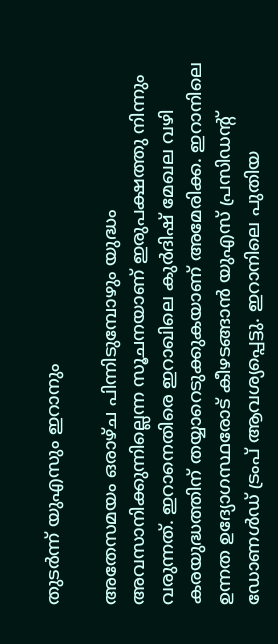തുടർന്ന് യുഎസും ഇറാനും

അതേസമയം ഒരാഴ്ച പിന്നിടുമ്പോഴും യുദ്ധം അവസാനിക്കുന്നില്ലെന്ന സൂചനയാണ് ഇരുപക്ഷത്തു നിന്നും വരുന്നത്. ഇറാനെതിരെ ഇറാഖിലെ കുർദിഷ് മേഖല വഴി കരയുദ്ധത്തിന് തയ്യാറെടുക്കുകയാണ് അമേരിക്ക. ഇറാനിലെ ഉന്നത ഉദ്യോഗസ്ഥരോട് കീഴടങ്ങാൻ യുഎസ് പ്രസിഡന്‍റ് ഡോണൾഡ് ട്രംപ് ആവശ്യപ്പെട്ടു. ഇറാനിലെ പുതിയ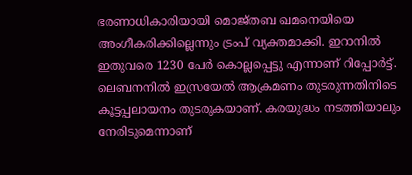ഭരണാധികാരിയായി മൊജ്തബ ഖമനെയിയെ അംഗീകരിക്കില്ലെന്നും ട്രംപ് വ്യക്തമാക്കി. ഇറാനിൽ ഇതുവരെ 1230 പേർ കൊല്ലപ്പെട്ടു എന്നാണ് റിപ്പോർട്ട്. ലെബനനിൽ ഇസ്രയേൽ ആക്രമണം തുടരുന്നതിനിടെ കൂട്ടപ്പലായനം തുടരുകയാണ്. കരയുദ്ധം നടത്തിയാലും നേരിടുമെന്നാണ്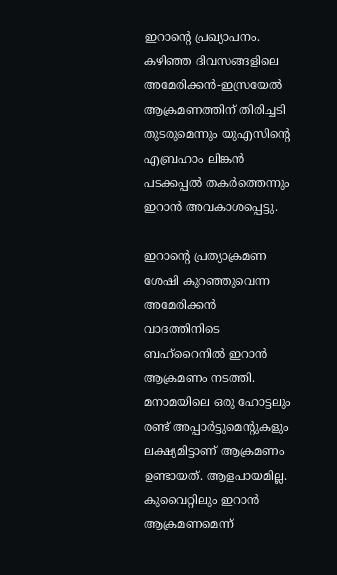ഇറാന്‍റെ പ്രഖ്യാപനം. കഴിഞ്ഞ ദിവസങ്ങളിലെ അമേരിക്കൻ-ഇസ്രയേൽ ആക്രമണത്തിന് തിരിച്ചടി തുടരുമെന്നും യുഎസിന്റെ എബ്രഹാം ലിങ്കൻ പടക്കപ്പൽ തകർത്തെന്നും ഇറാൻ അവകാശപ്പെട്ടു.

ഇറാൻ്റെ പ്രത്യാക്രമണ ശേഷി കുറഞ്ഞുവെന്ന അമേരിക്കൻ വാദത്തിനിടെ ബഹ്റൈനിൽ ഇറാൻ ആക്രമണം നടത്തി. മനാമയിലെ ഒരു ഹോട്ടലും രണ്ട് അപ്പാർട്ടുമെൻ്റുകളും ലക്ഷ്യമിട്ടാണ് ആക്രമണം ഉണ്ടായത്. ആളപായമില്ല. കുവൈറ്റിലും ഇറാൻ ആക്രമണമെന്ന്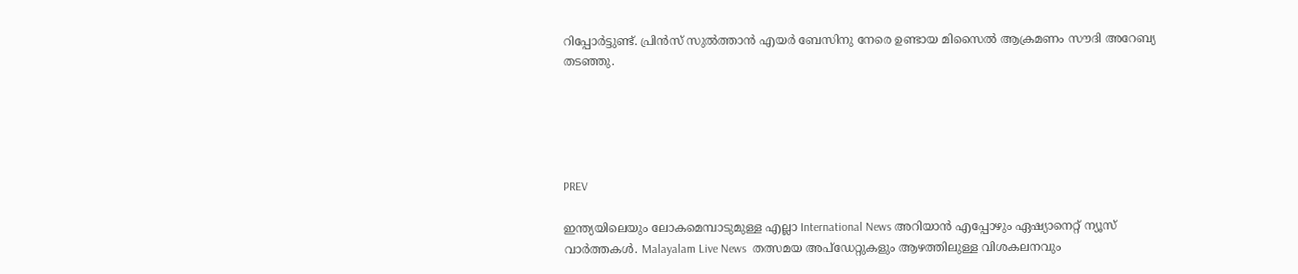റിപ്പോർട്ടുണ്ട്. പ്രിൻസ് സുൽത്താൻ എയർ ബേസിനു നേരെ ഉണ്ടായ മിസൈൽ ആക്രമണം സൗദി അറേബ്യ തടഞ്ഞു.





PREV

ഇന്ത്യയിലെയും ലോകമെമ്പാടുമുള്ള എല്ലാ International News അറിയാൻ എപ്പോഴും ഏഷ്യാനെറ്റ് ന്യൂസ് വാർത്തകൾ. Malayalam Live News  തത്സമയ അപ്‌ഡേറ്റുകളും ആഴത്തിലുള്ള വിശകലനവും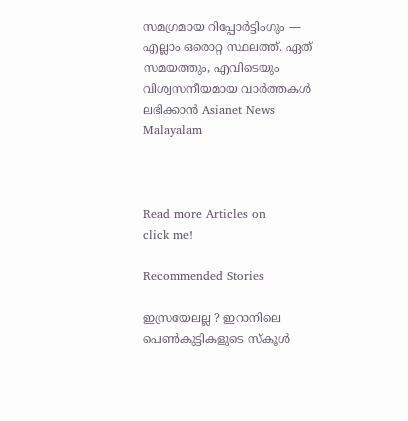സമഗ്രമായ റിപ്പോർട്ടിംഗും — എല്ലാം ഒരൊറ്റ സ്ഥലത്ത്. ഏത് സമയത്തും, എവിടെയും വിശ്വസനീയമായ വാർത്തകൾ ലഭിക്കാൻ Asianet News Malayalam



Read more Articles on
click me!

Recommended Stories

ഇസ്രയേലല്ല ? ഇറാനിലെ പെൺകുട്ടികളുടെ സ്കൂൾ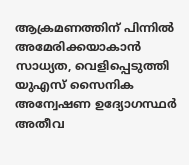ആക്രമണത്തിന് പിന്നിൽ അമേരിക്കയാകാൻ സാധ്യത, വെളിപ്പെടുത്തി യുഎസ് സൈനിക അന്വേഷണ ഉദ്യോഗസ്ഥർ
അതീവ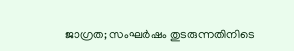ജാഗ്രത; സംഘർഷം തുടരുന്നതിനിടെ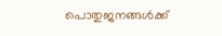പൊതുജനങ്ങൾക്ക്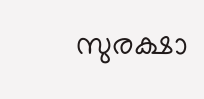സുരക്ഷാ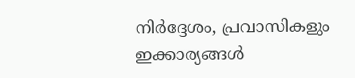നിർദ്ദേശം, പ്രവാസികളും ഇക്കാര്യങ്ങൾ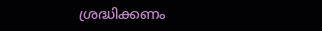ശ്രദ്ധിക്കണം